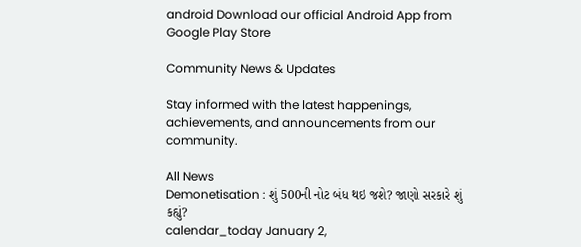android Download our official Android App from Google Play Store

Community News & Updates

Stay informed with the latest happenings, achievements, and announcements from our community.

All News
Demonetisation : શું 500ની નોટ બંધ થઇ જશે? જાણો સરકારે શું કહ્યું?
calendar_today January 2,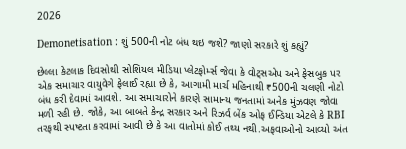2026

Demonetisation : શું 500ની નોટ બંધ થઇ જશે? જાણો સરકારે શું કહ્યું?

છેલ્લા કેટલાક દિવસોથી સોશિયલ મીડિયા પ્લેટફોર્મ્સ જેવા કે વોટ્સએપ અને ફેસબુક પર એક સમાચાર વાયુવેગે ફેલાઈ રહ્યા છે કે, આગામી માર્ચ મહિનાથી ₹500ની ચલણી નોટો બંધ કરી દેવામાં આવશે. આ સમાચારોને કારણે સામાન્ય જનતામાં અનેક મુંઝવણ જોવા મળી રહી છે. જોકે, આ બાબતે કેન્દ્ર સરકાર અને રિઝર્વ બેંક ઓફ ઈન્ડિયા એટલે કે RBI તરફથી સ્પષ્ટતા કરવામાં આવી છે કે આ વાતોમાં કોઈ તથ્ય નથી.અફવાઓનો આવ્યો અંત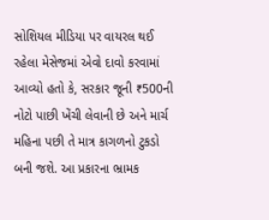સોશિયલ મીડિયા પર વાયરલ થઈ રહેલા મેસેજમાં એવો દાવો કરવામાં આવ્યો હતો કે, સરકાર જૂની ₹500ની નોટો પાછી ખેંચી લેવાની છે અને માર્ચ મહિના પછી તે માત્ર કાગળનો ટુકડો બની જશે. આ પ્રકારના ભ્રામક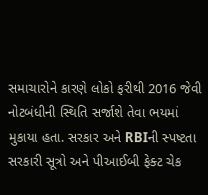સમાચારોને કારણે લોકો ફરીથી 2016 જેવી નોટબંધીની સ્થિતિ સર્જાશે તેવા ભયમાં મુકાયા હતા. સરકાર અને RBIની સ્પષ્ટતા સરકારી સૂત્રો અને પીઆઈબી ફેક્ટ ચેક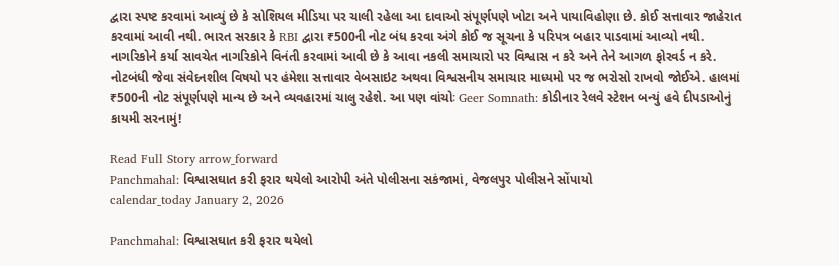દ્વારા સ્પષ્ટ કરવામાં આવ્યું છે કે સોશિયલ મીડિયા પર ચાલી રહેલા આ દાવાઓ સંપૂર્ણપણે ખોટા અને પાયાવિહોણા છે. કોઈ સત્તાવાર જાહેરાત કરવામાં આવી નથી. ભારત સરકાર કે RBI દ્વારા ₹500ની નોટ બંધ કરવા અંગે કોઈ જ સૂચના કે પરિપત્ર બહાર પાડવામાં આવ્યો નથી. નાગરિકોને કર્યા સાવચેત નાગરિકોને વિનંતી કરવામાં આવી છે કે આવા નકલી સમાચારો પર વિશ્વાસ ન કરે અને તેને આગળ ફોરવર્ડ ન કરે. નોટબંધી જેવા સંવેદનશીલ વિષયો પર હંમેશા સત્તાવાર વેબસાઇટ અથવા વિશ્વસનીય સમાચાર માધ્યમો પર જ ભરોસો રાખવો જોઈએ. હાલમાં ₹500ની નોટ સંપૂર્ણપણે માન્ય છે અને વ્યવહારમાં ચાલુ રહેશે. આ પણ વાંચોઃ Geer Somnath: કોડીનાર રેલવે સ્ટેશન બન્યું હવે દીપડાઓનું કાયમી સરનામું!

Read Full Story arrow_forward
Panchmahal: વિશ્વાસઘાત કરી ફરાર થયેલો આરોપી અંતે પોલીસના સકંજામાં, વેજલપુર પોલીસને સોંપાયો
calendar_today January 2, 2026

Panchmahal: વિશ્વાસઘાત કરી ફરાર થયેલો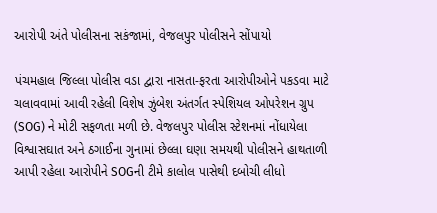આરોપી અંતે પોલીસના સકંજામાં, વેજલપુર પોલીસને સોંપાયો

પંચમહાલ જિલ્લા પોલીસ વડા દ્વારા નાસતા-ફરતા આરોપીઓને પકડવા માટે ચલાવવામાં આવી રહેલી વિશેષ ઝુંબેશ અંતર્ગત સ્પેશિયલ ઓપરેશન ગ્રુપ (SOG) ને મોટી સફળતા મળી છે. વેજલપુર પોલીસ સ્ટેશનમાં નોંધાયેલા વિશ્વાસઘાત અને ઠગાઈના ગુનામાં છેલ્લા ઘણા સમયથી પોલીસને હાથતાળી આપી રહેલા આરોપીને SOGની ટીમે કાલોલ પાસેથી દબોચી લીધો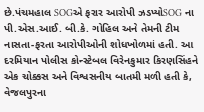છે.પંચમહાલ SOGએ ફરાર આરોપી ઝડપ્યોSOG ના પી.એસ.આઈ. બી.કે. ગોહિલ અને તેમની ટીમ નાસતા-ફરતા આરોપીઓની શોધખોળમાં હતી. આ દરમિયાન પોલીસ કોન્સ્ટેબલ વિરેનકુમાર કિરણસિંહને એક ચોક્કસ અને વિશ્વસનીય બાતમી મળી હતી કે, વેજલપુરના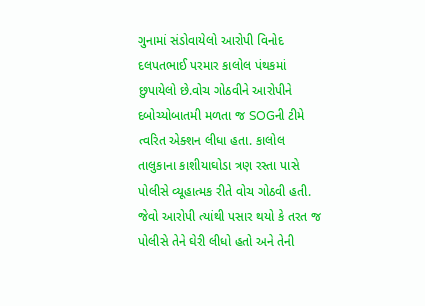ગુનામાં સંડોવાયેલો આરોપી વિનોદ દલપતભાઈ પરમાર કાલોલ પંથકમાં છુપાયેલો છે.વોચ ગોઠવીને આરોપીને દબોચ્યોબાતમી મળતા જ SOGની ટીમે ત્વરિત એક્શન લીધા હતા. કાલોલ તાલુકાના કાશીયાઘોડા ત્રણ રસ્તા પાસે પોલીસે વ્યૂહાત્મક રીતે વોચ ગોઠવી હતી. જેવો આરોપી ત્યાંથી પસાર થયો કે તરત જ પોલીસે તેને ઘેરી લીધો હતો અને તેની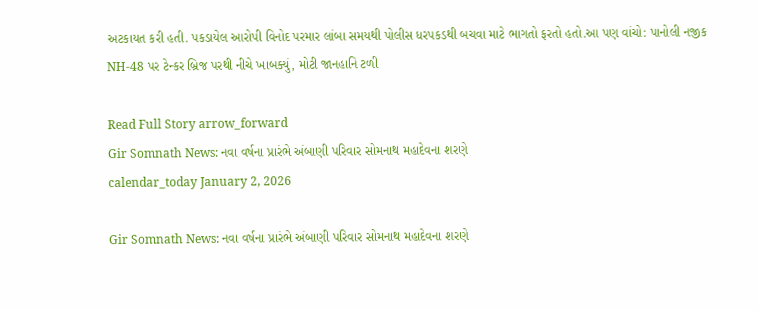અટકાયત કરી હતી. પકડાયેલ આરોપી વિનોદ પરમાર લાંબા સમયથી પોલીસ ધરપકડથી બચવા માટે ભાગતો ફરતો હતો.આ પણ વાંચો: પાનોલી નજીક NH-48 પર ટેન્કર બ્રિજ પરથી નીચે ખાબક્યું, મોટી જાનહાનિ ટળી

Read Full Story arrow_forward
Gir Somnath News: નવા વર્ષના પ્રારંભે અંબાણી પરિવાર સોમનાથ મહાદેવના શરણે
calendar_today January 2, 2026

Gir Somnath News: નવા વર્ષના પ્રારંભે અંબાણી પરિવાર સોમનાથ મહાદેવના શરણે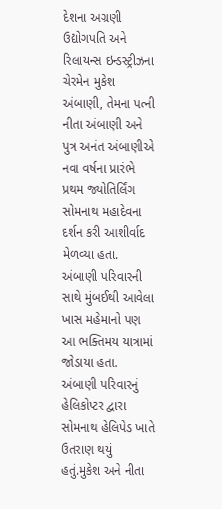દેશના અગ્રણી ઉદ્યોગપતિ અને રિલાયન્સ ઇન્ડસ્ટ્રીઝના ચેરમેન મુકેશ અંબાણી, તેમના પત્ની નીતા અંબાણી અને પુત્ર અનંત અંબાણીએ નવા વર્ષના પ્રારંભે પ્રથમ જ્યોતિર્લિંગ સોમનાથ મહાદેવના દર્શન કરી આશીર્વાદ મેળવ્યા હતા. અંબાણી પરિવારની સાથે મુંબઈથી આવેલા ખાસ મહેમાનો પણ આ ભક્તિમય યાત્રામાં જોડાયા હતા. અંબાણી પરિવારનું હેલિકોપ્ટર દ્વારા સોમનાથ હેલિપેડ ખાતે ઉતરાણ થયું હતું.મુકેશ અને નીતા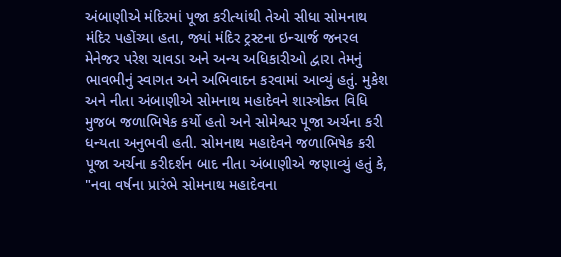અંબાણીએ મંદિરમાં પૂજા કરીત્યાંથી તેઓ સીધા સોમનાથ મંદિર પહોંચ્યા હતા, જ્યાં મંદિર ટ્રસ્ટના ઇન્ચાર્જ જનરલ મેનેજર પરેશ ચાવડા અને અન્ય અધિકારીઓ દ્વારા તેમનું ભાવભીનું સ્વાગત અને અભિવાદન કરવામાં આવ્યું હતું. મુકેશ અને નીતા અંબાણીએ સોમનાથ મહાદેવને શાસ્ત્રોક્ત વિધિ મુજબ જળાભિષેક કર્યો હતો અને સોમેશ્વર પૂજા અર્ચના કરી ધન્યતા અનુભવી હતી. સોમનાથ મહાદેવને જળાભિષેક કરી પૂજા અર્ચના કરીદર્શન બાદ નીતા અંબાણીએ જણાવ્યું હતું કે, "નવા વર્ષના પ્રારંભે સોમનાથ મહાદેવના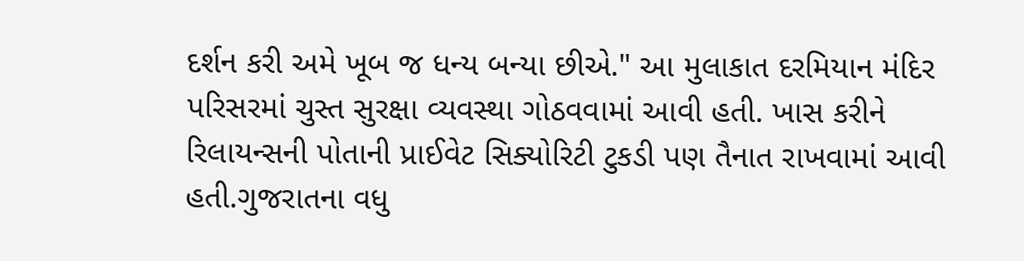દર્શન કરી અમે ખૂબ જ ધન્ય બન્યા છીએ." આ મુલાકાત દરમિયાન મંદિર પરિસરમાં ચુસ્ત સુરક્ષા વ્યવસ્થા ગોઠવવામાં આવી હતી. ખાસ કરીને રિલાયન્સની પોતાની પ્રાઈવેટ સિક્યોરિટી ટુકડી પણ તૈનાત રાખવામાં આવી હતી.ગુજરાતના વધુ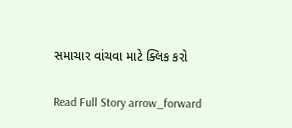સમાચાર વાંચવા માટે ક્લિક કરો

Read Full Story arrow_forward